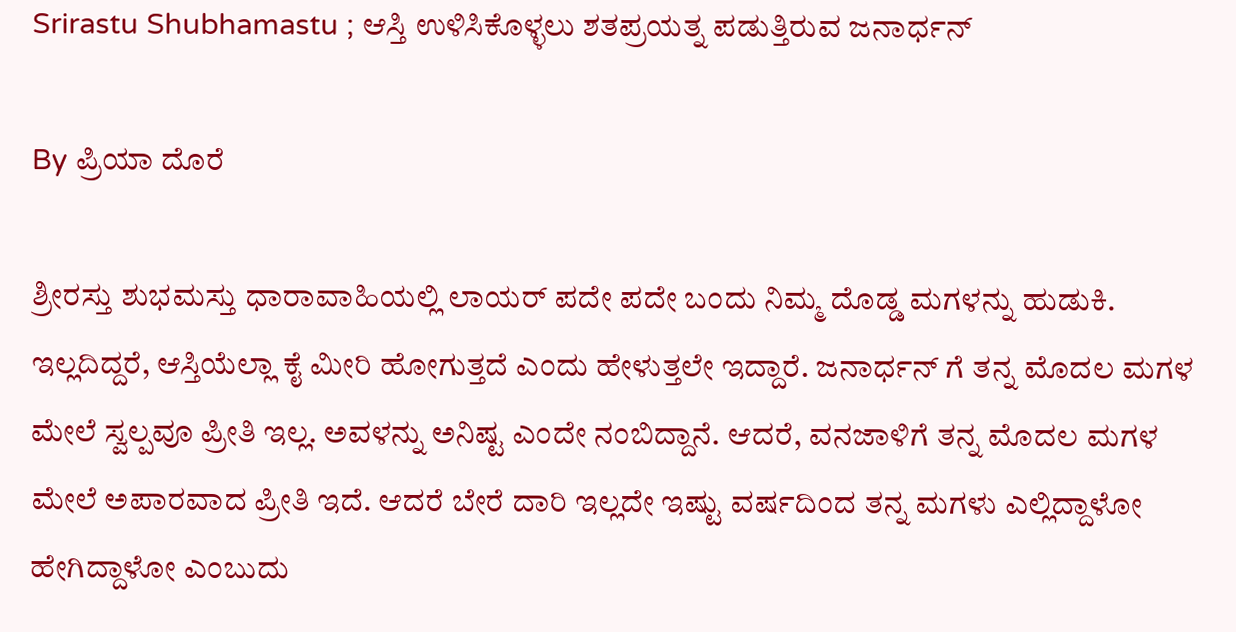Srirastu Shubhamastu ; ಆಸ್ತಿ ಉಳಿಸಿಕೊಳ್ಳಲು ಶತಪ್ರಯತ್ನ ಪಡುತ್ತಿರುವ ಜನಾರ್ಧನ್

By ಪ್ರಿಯಾ ದೊರೆ

ಶ್ರೀರಸ್ತು ಶುಭಮಸ್ತು ಧಾರಾವಾಹಿಯಲ್ಲಿ ಲಾಯರ್ ಪದೇ ಪದೇ ಬಂದು ನಿಮ್ಮ ದೊಡ್ಡ ಮಗಳನ್ನು ಹುಡುಕಿ. ಇಲ್ಲದಿದ್ದರೆ, ಆಸ್ತಿಯೆಲ್ಲಾ ಕೈ ಮೀರಿ ಹೋಗುತ್ತದೆ ಎಂದು ಹೇಳುತ್ತಲೇ ಇದ್ದಾರೆ. ಜನಾರ್ಧನ್ ಗೆ ತನ್ನ ಮೊದಲ ಮಗಳ ಮೇಲೆ ಸ್ವಲ್ಪವೂ ಪ್ರೀತಿ ಇಲ್ಲ. ಅವಳನ್ನು ಅನಿಷ್ಟ ಎಂದೇ ನಂಬಿದ್ದಾನೆ. ಆದರೆ, ವನಜಾಳಿಗೆ ತನ್ನ ಮೊದಲ ಮಗಳ ಮೇಲೆ ಅಪಾರವಾದ ಪ್ರೀತಿ ಇದೆ. ಆದರೆ ಬೇರೆ ದಾರಿ ಇಲ್ಲದೇ ಇಷ್ಟು ವರ್ಷದಿಂದ ತನ್ನ ಮಗಳು ಎಲ್ಲಿದ್ದಾಳೋ ಹೇಗಿದ್ದಾಳೋ ಎಂಬುದು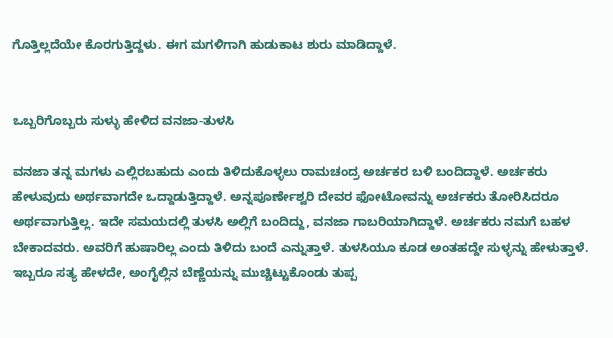ಗೊತ್ತಿಲ್ಲದೆಯೇ ಕೊರಗುತ್ತಿದ್ದಳು. ಈಗ ಮಗಳಿಗಾಗಿ ಹುಡುಕಾಟ ಶುರು ಮಾಡಿದ್ದಾಳೆ.


ಒಬ್ಬರಿಗೊಬ್ಬರು ಸುಳ್ಳು ಹೇಳಿದ ವನಜಾ-ತುಳಸಿ

ವನಜಾ ತನ್ನ ಮಗಳು ಎಲ್ಲಿರಬಹುದು ಎಂದು ತಿಳಿದುಕೊಳ್ಳಲು ರಾಮಚಂದ್ರ ಅರ್ಚಕರ ಬಳಿ ಬಂದಿದ್ದಾಳೆ. ಅರ್ಚಕರು ಹೇಳುವುದು ಅರ್ಥವಾಗದೇ ಒದ್ದಾಡುತ್ತಿದ್ದಾಳೆ. ಅನ್ನಪೂರ್ಣೇಶ್ವರಿ ದೇವರ ಫೋಟೋವನ್ನು ಅರ್ಚಕರು ತೋರಿಸಿದರೂ ಅರ್ಥವಾಗುತ್ತಿಲ್ಲ. ಇದೇ ಸಮಯದಲ್ಲಿ ತುಳಸಿ ಅಲ್ಲಿಗೆ ಬಂದಿದ್ದು, ವನಜಾ ಗಾಬರಿಯಾಗಿದ್ದಾಳೆ. ಅರ್ಚಕರು ನಮಗೆ ಬಹಳ ಬೇಕಾದವರು. ಅವರಿಗೆ ಹುಷಾರಿಲ್ಲ ಎಂದು ತಿಳಿದು ಬಂದೆ ಎನ್ನುತ್ತಾಳೆ. ತುಳಸಿಯೂ ಕೂಡ ಅಂತಹದ್ದೇ ಸುಳ್ಳನ್ನು ಹೇಳುತ್ತಾಳೆ. ಇಬ್ಬರೂ ಸತ್ಯ ಹೇಳದೇ, ಅಂಗೈಲ್ಲಿನ ಬೆಣ್ಣೆಯನ್ನು ಮುಚ್ಚಿಟ್ಟುಕೊಂಡು ತುಪ್ಪ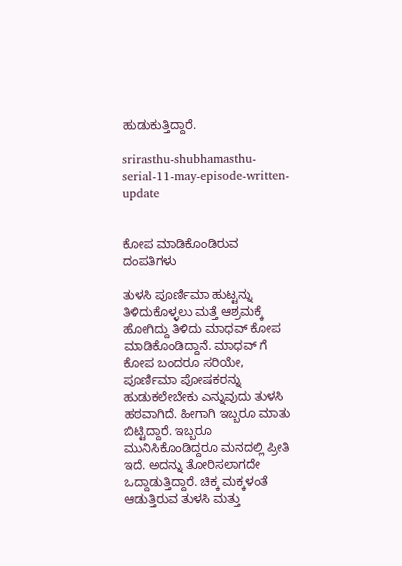ಹುಡುಕುತ್ತಿದ್ದಾರೆ.

srirasthu-shubhamasthu-serial-11-may-episode-written-update


ಕೋಪ ಮಾಡಿಕೊಂಡಿರುವ ದಂಪತಿಗಳು

ತುಳಸಿ ಪೂರ್ಣಿಮಾ ಹುಟ್ಟನ್ನು ತಿಳಿದುಕೊಳ್ಳಲು ಮತ್ತೆ ಆಶ್ರಮಕ್ಕೆ ಹೋಗಿದ್ದು ತಿಳಿದು ಮಾಧವ್ ಕೋಪ ಮಾಡಿಕೊಂಡಿದ್ದಾನೆ. ಮಾಧವ್ ಗೆ ಕೋಪ ಬಂದರೂ ಸರಿಯೇ, ಪೂರ್ಣಿಮಾ ಪೋಷಕರನ್ನು ಹುಡುಕಲೇಬೇಕು ಎನ್ನುವುದು ತುಳಸಿ ಹಠವಾಗಿದೆ. ಹೀಗಾಗಿ ಇಬ್ಬರೂ ಮಾತು ಬಿಟ್ಟಿದ್ದಾರೆ. ಇಬ್ಬರೂ ಮುನಿಸಿಕೊಂಡಿದ್ದರೂ ಮನದಲ್ಲಿ ಪ್ರೀತಿ ಇದೆ. ಅದನ್ನು ತೋರಿಸಲಾಗದೇ ಒದ್ದಾಡುತ್ತಿದ್ದಾರೆ. ಚಿಕ್ಕ ಮಕ್ಕಳಂತೆ ಆಡುತ್ತಿರುವ ತುಳಸಿ ಮತ್ತು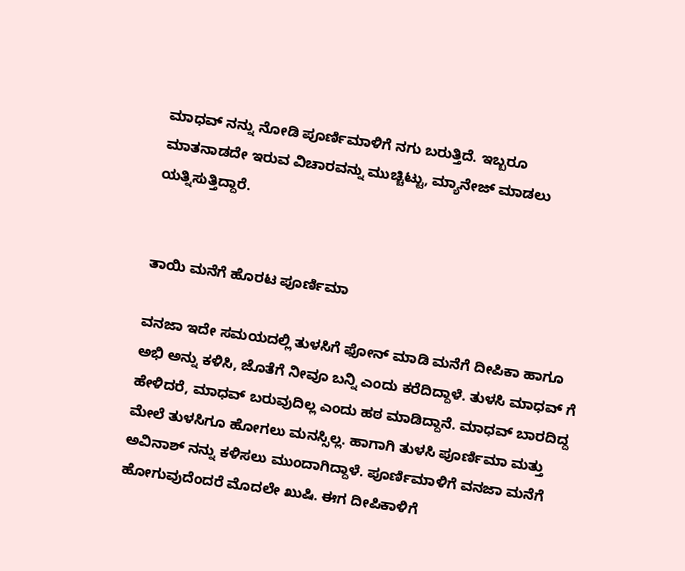ಮಾಧವ್ ನನ್ನು ನೋಡಿ ಪೂರ್ಣಿಮಾಳಿಗೆ ನಗು ಬರುತ್ತಿದೆ. ಇಬ್ಬರೂ ಮಾತನಾಡದೇ ಇರುವ ವಿಚಾರವನ್ನು ಮುಚ್ಚಿಟ್ಟು, ಮ್ಯಾನೇಜ್ ಮಾಡಲು ಯತ್ನಿಸುತ್ತಿದ್ದಾರೆ.


ತಾಯಿ ಮನೆಗೆ ಹೊರಟ ಪೂರ್ಣಿಮಾ

ವನಜಾ ಇದೇ ಸಮಯದಲ್ಲಿ ತುಳಸಿಗೆ ಫೋನ್ ಮಾಡಿ ಮನೆಗೆ ದೀಪಿಕಾ ಹಾಗೂ ಅಭಿ ಅನ್ನು ಕಳಿಸಿ, ಜೊತೆಗೆ ನೀವೂ ಬನ್ನಿ ಎಂದು ಕರೆದಿದ್ದಾಳೆ. ತುಳಸಿ ಮಾಧವ್ ಗೆ ಹೇಳಿದರೆ, ಮಾಧವ್ ಬರುವುದಿಲ್ಲ ಎಂದು ಹಠ ಮಾಡಿದ್ದಾನೆ. ಮಾಧವ್ ಬಾರದಿದ್ದ ಮೇಲೆ ತುಳಸಿಗೂ ಹೋಗಲು ಮನಸ್ಸಿಲ್ಲ. ಹಾಗಾಗಿ ತುಳಸಿ ಪೂರ್ಣಿಮಾ ಮತ್ತು ಅವಿನಾಶ್ ನನ್ನು ಕಳಿಸಲು ಮುಂದಾಗಿದ್ದಾಳೆ. ಪೂರ್ಣಿಮಾಳಿಗೆ ವನಜಾ ಮನೆಗೆ ಹೋಗುವುದೆಂದರೆ ಮೊದಲೇ ಖುಷಿ. ಈಗ ದೀಪಿಕಾಳಿಗೆ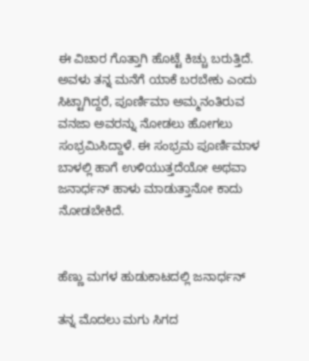ಈ ವಿಚಾರ ಗೊತ್ತಾಗಿ ಹೊಟ್ಟೆ ಕಿಚ್ಚು ಬರುತ್ತಿದೆ. ಅವಳು ತನ್ನ ಮನೆಗೆ ಯಾಕೆ ಬರಬೇಕು ಎಂದು ಸಿಟ್ಟಾಗಿದ್ದರೆ, ಪೂರ್ಣಿಮಾ ಅಮ್ಮನಂತಿರುವ ವನಜಾ ಅವರನ್ನು ನೋಡಲು ಹೋಗಲು ಸಂಭ್ರಮಿಸಿದ್ದಾಳೆ. ಈ ಸಂಭ್ರಮ ಪೂರ್ಣಿಮಾಳ ಬಾಳಲ್ಲಿ ಹಾಗೆ ಉಳಿಯುತ್ತದೆಯೋ ಅಥವಾ ಜನಾರ್ಧನ್ ಹಾಳು ಮಾಡುತ್ತಾನೋ ಕಾದು ನೋಡಬೇಕಿದೆ.


ಹೆಣ್ಣು ಮಗಳ ಹುಡುಕಾಟದಲ್ಲಿ ಜನಾರ್ಧನ್

ತನ್ನ ಮೊದಲು ಮಗು ಸಿಗದ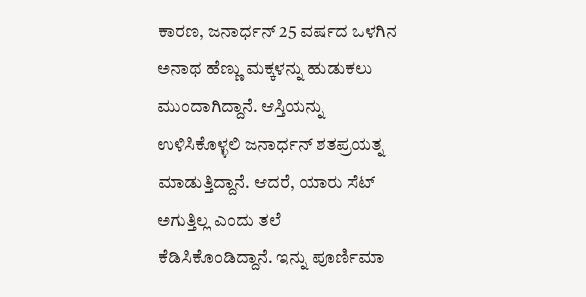ಕಾರಣ, ಜನಾರ್ಧನ್ 25 ವರ್ಷದ ಒಳಗಿನ ಅನಾಥ ಹೆಣ್ಣು ಮಕ್ಕಳನ್ನು ಹುಡುಕಲು ಮುಂದಾಗಿದ್ದಾನೆ. ಆಸ್ತಿಯನ್ನು ಉಳಿಸಿಕೊಳ್ಳಲಿ ಜನಾರ್ಧನ್ ಶತಪ್ರಯತ್ನ ಮಾಡುತ್ತಿದ್ದಾನೆ. ಆದರೆ, ಯಾರು ಸೆಟ್ ಅಗುತ್ತಿಲ್ಲ ಎಂದು ತಲೆ ಕೆಡಿಸಿಕೊಂಡಿದ್ದಾನೆ. ಇನ್ನು ಪೂರ್ಣಿಮಾ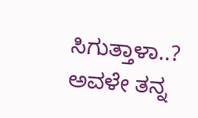ಸಿಗುತ್ತಾಳಾ..? ಅವಳೇ ತನ್ನ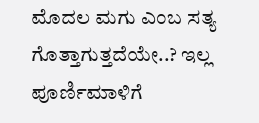ಮೊದಲ ಮಗು ಎಂಬ ಸತ್ಯ ಗೊತ್ತಾಗುತ್ತದೆಯೇ..? ಇಲ್ಲ ಪೂರ್ಣಿಮಾಳಿಗೆ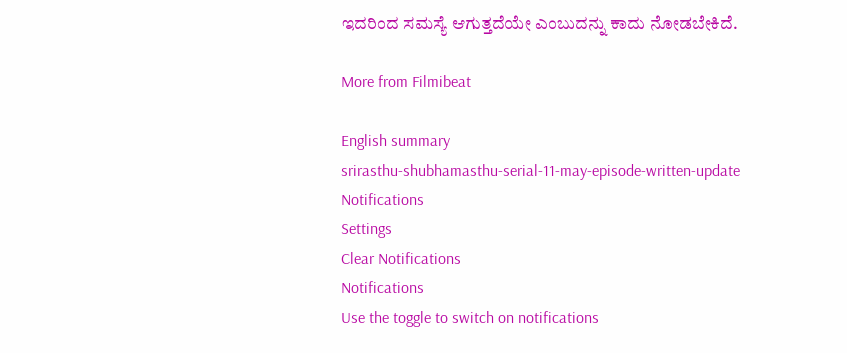ಇದರಿಂದ ಸಮಸ್ಯೆ ಆಗುತ್ತದೆಯೇ ಎಂಬುದನ್ನು ಕಾದು ನೋಡಬೇಕಿದೆ.

More from Filmibeat

English summary
srirasthu-shubhamasthu-serial-11-may-episode-written-update
Notifications
Settings
Clear Notifications
Notifications
Use the toggle to switch on notifications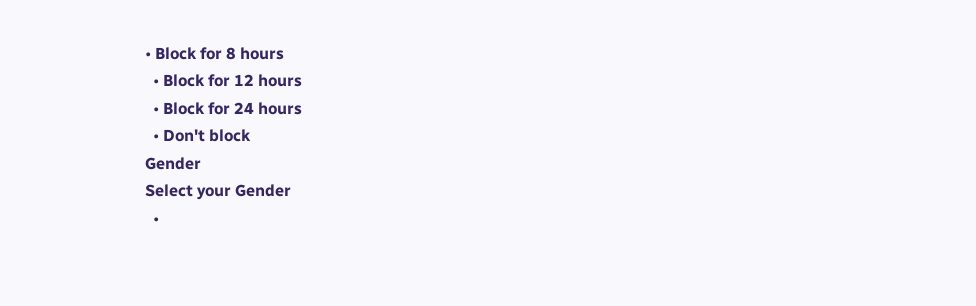• Block for 8 hours
  • Block for 12 hours
  • Block for 24 hours
  • Don't block
Gender
Select your Gender
  •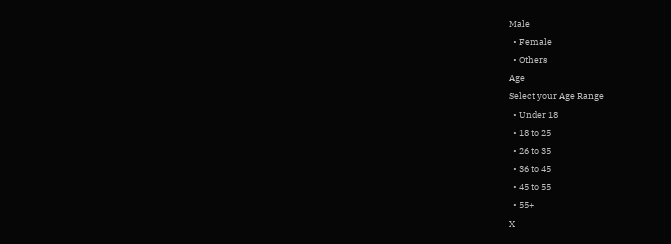Male
  • Female
  • Others
Age
Select your Age Range
  • Under 18
  • 18 to 25
  • 26 to 35
  • 36 to 45
  • 45 to 55
  • 55+
X